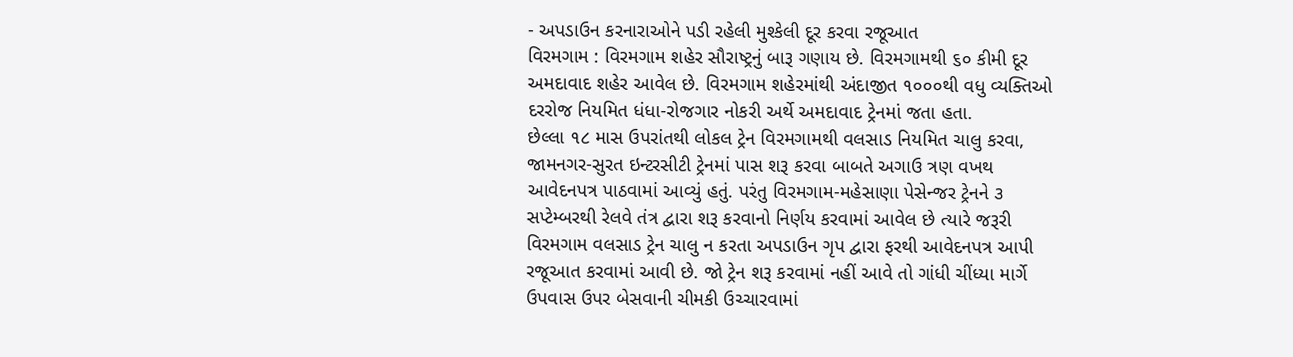- અપડાઉન કરનારાઓને પડી રહેલી મુશ્કેલી દૂર કરવા રજૂઆત
વિરમગામ : વિરમગામ શહેર સૌરાષ્ટ્રનું બારૂ ગણાય છે. વિરમગામથી ૬૦ કીમી દૂર અમદાવાદ શહેર આવેલ છે. વિરમગામ શહેરમાંથી અંદાજીત ૧૦૦૦થી વધુ વ્યક્તિઓ દરરોજ નિયમિત ધંધા-રોજગાર નોકરી અર્થે અમદાવાદ ટ્રેનમાં જતા હતા.
છેલ્લા ૧૮ માસ ઉપરાંતથી લોકલ ટ્રેન વિરમગામથી વલસાડ નિયમિત ચાલુ કરવા, જામનગર-સુરત ઇન્ટરસીટી ટ્રેનમાં પાસ શરૂ કરવા બાબતે અગાઉ ત્રણ વખથ આવેદનપત્ર પાઠવામાં આવ્યું હતું. પરંતુ વિરમગામ-મહેસાણા પેસેન્જર ટ્રેનને ૩ સપ્ટેમ્બરથી રેલવે તંત્ર દ્વારા શરૂ કરવાનો નિર્ણય કરવામાં આવેલ છે ત્યારે જરૂરી વિરમગામ વલસાડ ટ્રેન ચાલુ ન કરતા અપડાઉન ગૃપ દ્વારા ફરથી આવેદનપત્ર આપી રજૂઆત કરવામાં આવી છે. જો ટ્રેન શરૂ કરવામાં નહીં આવે તો ગાંધી ચીંધ્યા માર્ગે ઉપવાસ ઉપર બેસવાની ચીમકી ઉચ્ચારવામાં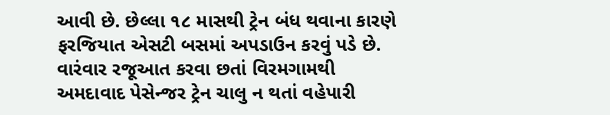આવી છે. છેલ્લા ૧૮ માસથી ટ્રેન બંધ થવાના કારણે ફરજિયાત એસટી બસમાં અપડાઉન કરવું પડે છે. વારંવાર રજૂઆત કરવા છતાં વિરમગામથી અમદાવાદ પેસેન્જર ટ્રેન ચાલુ ન થતાં વહેપારી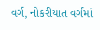વર્ગ, નોકરીયાત વર્ગમાં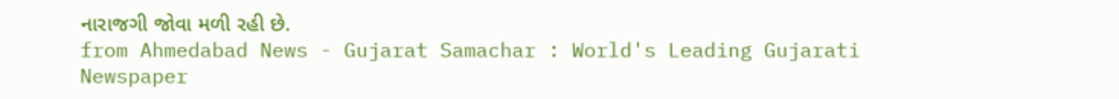નારાજગી જોવા મળી રહી છે.
from Ahmedabad News - Gujarat Samachar : World's Leading Gujarati Newspaper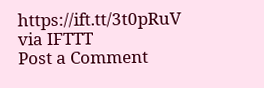https://ift.tt/3t0pRuV
via IFTTT
Post a Comment